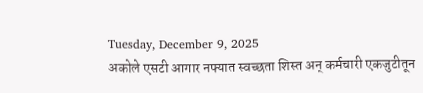Tuesday, December 9, 2025
अकोले एसटी आगार नफ्यात स्वच्छता शिस्त अन् कर्मचारी एकजुटीतून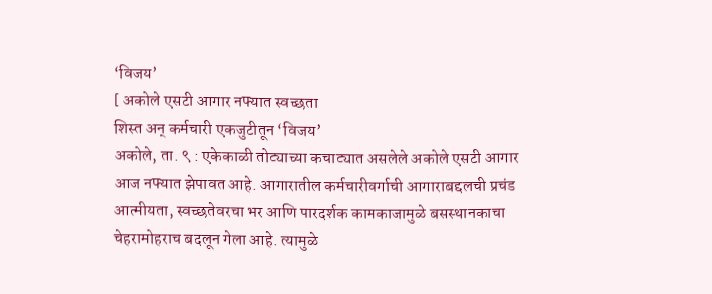‘विजय’
[ अकोले एसटी आगार नफ्यात स्वच्छता
शिस्त अन् कर्मचारी एकजुटीतून ‘विजय’
अकोले, ता. ९ : एकेकाळी तोट्याच्या कचाट्यात असलेले अकोले एसटी आगार आज नफ्यात झेपावत आहे. आगारातील कर्मचारीवर्गाची आगाराबद्दलची प्रचंड आत्मीयता, स्वच्छतेवरचा भर आणि पारदर्शक कामकाजामुळे बसस्थानकाचा चेहरामोहराच बदलून गेला आहे. त्यामुळे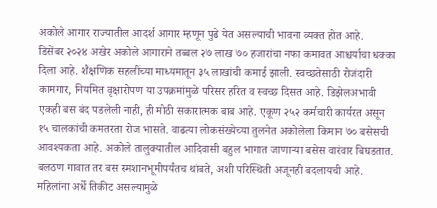अकोले आगार राज्यातील आदर्श आगार म्हणून पुढे येत असल्याची भावना व्यक्त होत आहे.
डिसेंबर २०२४ अखेर अकोले आगाराने तब्बल २७ लाख ७० हजारांचा नफा कमावत आश्चर्याचा धक्का दिला आहे. शैक्षणिक सहलींच्या माध्यमातून ३५ लाखांची कमाई झाली. स्वच्छतेसाठी रोजंदारी कामगार, नियमित वृक्षारोपण या उपक्रमांमुळे परिसर हरित व स्वच्छ दिसत आहे. डिझेलअभावी एकही बस बंद पडलेली नाही, ही मोठी सकारात्मक बाब आहे. एकूण २५२ कर्मचारी कार्यरत असून १५ चालकांची कमतरता रोज भासते. वाढत्या लोकसंख्येच्या तुलनेत अकोलेला किमान ७० बसेसची आवश्यकता आहे. अकोले तालुक्यातील आदिवासी बहुल भागात जाणाऱ्या बसेस वारंवार बिघडतात. बलठण गावात तर बस स्मशानभूमीपर्यंतच थांबते, अशी परिस्थिती अजूनही बदलायची आहे. महिलांना अर्धे तिकीट असल्यामुळे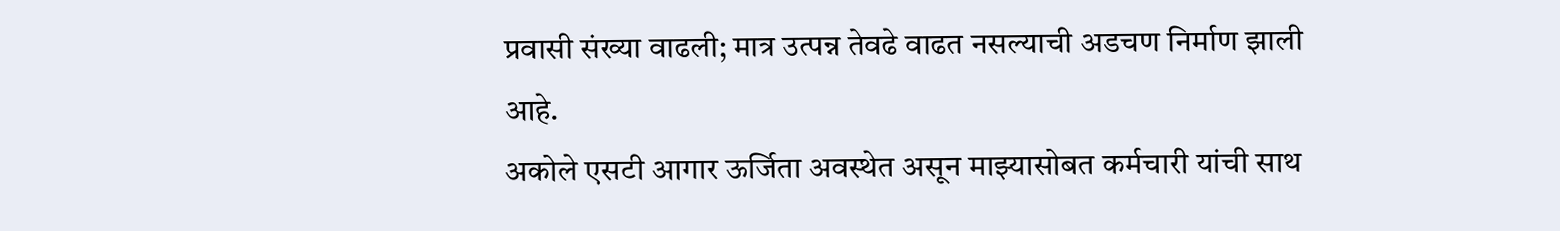प्रवासी संख्या वाढली; मात्र उत्पन्न तेवढे वाढत नसल्याची अडचण निर्माण झाली आहे.
अकोले एसटी आगार ऊर्जिता अवस्थेत असून माझ्यासोबत कर्मचारी यांची साथ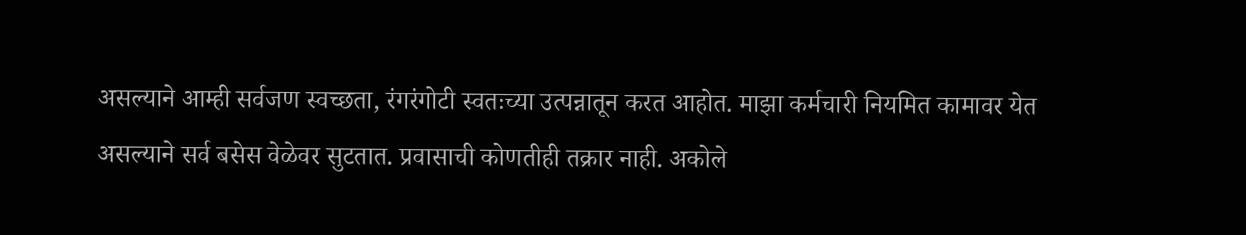असल्याने आम्ही सर्वजण स्वच्छता, रंगरंगोटी स्वतःच्या उत्पन्नातून करत आहोत. माझा कर्मचारी नियमित कामावर येत असल्याने सर्व बसेस वेळेवर सुटतात. प्रवासाची कोणतीही तक्रार नाही. अकोले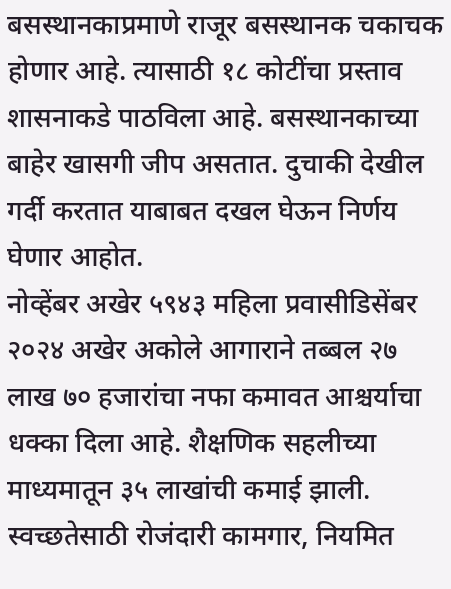बसस्थानकाप्रमाणे राजूर बसस्थानक चकाचक होणार आहे. त्यासाठी १८ कोटींचा प्रस्ताव शासनाकडे पाठविला आहे. बसस्थानकाच्या बाहेर खासगी जीप असतात. दुचाकी देखील गर्दी करतात याबाबत दखल घेऊन निर्णय घेणार आहोत.
नोव्हेंबर अखेर ५९४३ महिला प्रवासीडिसेंबर २०२४ अखेर अकोले आगाराने तब्बल २७ लाख ७० हजारांचा नफा कमावत आश्चर्याचा धक्का दिला आहे. शैक्षणिक सहलीच्या माध्यमातून ३५ लाखांची कमाई झाली. स्वच्छतेसाठी रोजंदारी कामगार, नियमित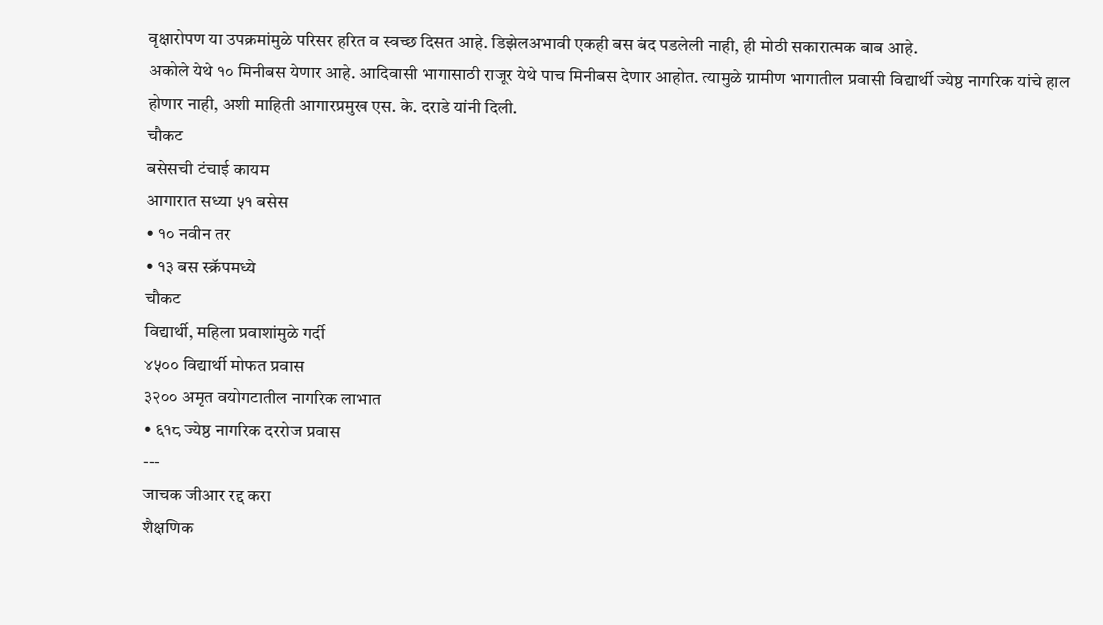वृक्षारोपण या उपक्रमांमुळे परिसर हरित व स्वच्छ दिसत आहे. डिझेलअभावी एकही बस बंद पडलेली नाही, ही मोठी सकारात्मक बाब आहे.
अकोले येथे १० मिनीबस येणार आहे. आदिवासी भागासाठी राजूर येथे पाच मिनीबस देणार आहोत. त्यामुळे ग्रामीण भागातील प्रवासी विद्यार्थी ज्येष्ठ नागरिक यांचे हाल होणार नाही, अशी माहिती आगारप्रमुख एस. के. दराडे यांनी दिली.
चौकट
बसेसची टंचाई कायम
आगारात सध्या ५१ बसेस
• १० नवीन तर
• १३ बस स्क्रॅपमध्ये
चौकट
विद्यार्थी, महिला प्रवाशांमुळे गर्दी
४५०० विद्यार्थी मोफत प्रवास
३२०० अमृत वयोगटातील नागरिक लाभात
• ६१८ ज्येष्ठ नागरिक दररोज प्रवास
---
जाचक जीआर रद्द करा
शैक्षणिक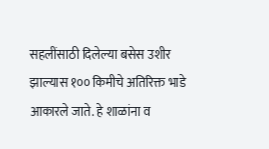सहलींसाठी दिलेल्या बसेस उशीर झाल्यास १०० किमीचे अतिरिक्त भाडे आकारले जाते. हे शाळांना व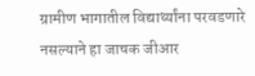ग्रामीण भागातील विद्यार्थ्यांना परवडणारे नसल्याने हा जाचक जीआर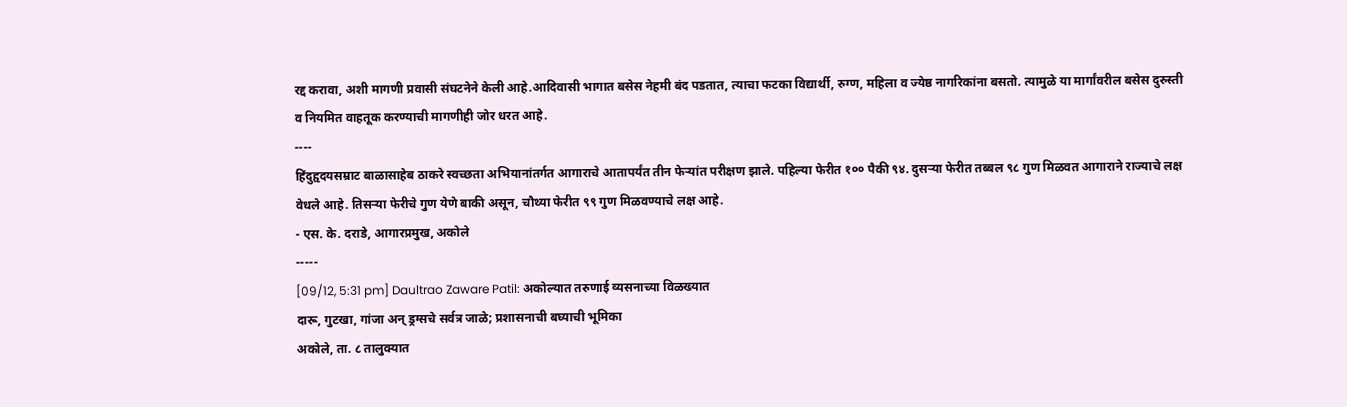रद्द करावा, अशी मागणी प्रवासी संघटनेने केली आहे.आदिवासी भागात बसेस नेहमी बंद पडतात, त्याचा फटका विद्यार्थी, रुग्ण, महिला व ज्येष्ठ नागरिकांना बसतो. त्यामुळे या मार्गांवरील बसेस दुरुस्ती व नियमित वाहतूक करण्याची मागणीही जोर धरत आहे.
----
हिंदुहृदयसम्राट बाळासाहेब ठाकरे स्वच्छता अभियानांतर्गत आगाराचे आतापर्यंत तीन फेऱ्यांत परीक्षण झाले. पहिल्या फेरीत १०० पैकी ९४. दुसऱ्या फेरीत तब्बल ९८ गुण मिळवत आगाराने राज्याचे लक्ष वेधले आहे. तिसऱ्या फेरीचे गुण येणे बाकी असून, चौथ्या फेरीत ९९ गुण मिळवण्याचे लक्ष आहे.
- एस. के. दराडे, आगारप्रमुख, अकोले
-----
[09/12, 5:31 pm] Daultrao Zaware Patil: अकोल्यात तरुणाई व्यसनाच्या विळख्यात
दारू, गुटखा, गांजा अन् ड्रग्सचे सर्वत्र जाळे; प्रशासनाची बघ्याची भूमिका
अकोले, ता. ८ तालुक्यात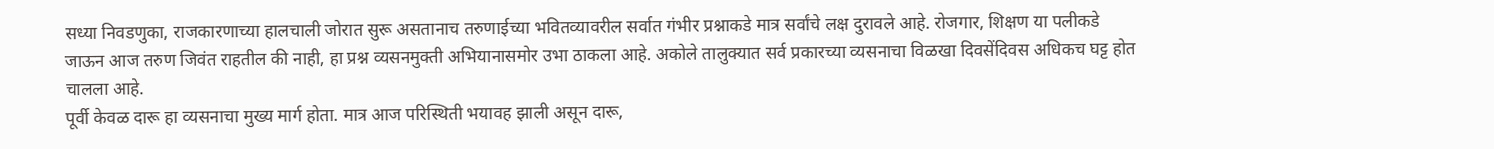सध्या निवडणुका, राजकारणाच्या हालचाली जोरात सुरू असतानाच तरुणाईच्या भवितव्यावरील सर्वात गंभीर प्रश्नाकडे मात्र सर्वांचे लक्ष दुरावले आहे. रोजगार, शिक्षण या पलीकडे जाऊन आज तरुण जिवंत राहतील की नाही, हा प्रश्न व्यसनमुक्ती अभियानासमोर उभा ठाकला आहे. अकोले तालुक्यात सर्व प्रकारच्या व्यसनाचा विळखा दिवसेंदिवस अधिकच घट्ट होत चालला आहे.
पूर्वी केवळ दारू हा व्यसनाचा मुख्य मार्ग होता. मात्र आज परिस्थिती भयावह झाली असून दारू,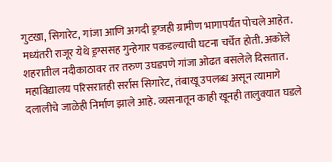गुटखा, सिगारेट, गांजा आणि अगदी ड्रग्जही ग्रामीण भागापर्यंत पोचले आहेत. मध्यंतरी राजूर येथे ड्रग्ससह गुन्हेगार पकडल्याची घटना चर्चेत होती. अकोले शहरातील नदीकाठावर तर तरुण उघडपणे गांजा ओढत बसलेले दिसतात. महाविद्यालय परिसरातही सर्रास सिगारेट, तंबाखू उपलब्ध असून त्यामागे दलालीचे जाळेही निर्माण झाले आहे. व्यसनातून काही खूनही तालुक्यात घडले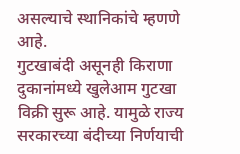असल्याचे स्थानिकांचे म्हणणे आहे.
गुटखाबंदी असूनही किराणा दुकानांमध्ये खुलेआम गुटखा विक्री सुरू आहे. यामुळे राज्य सरकारच्या बंदीच्या निर्णयाची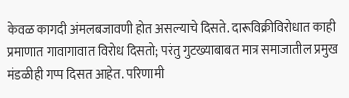केवळ कागदी अंमलबजावणी होत असल्याचे दिसते. दारूविक्रीविरोधात काही प्रमाणात गावागावात विरोध दिसतो; परंतु गुटख्याबाबत मात्र समाजातील प्रमुख मंडळीही गप्प दिसत आहेत. परिणामी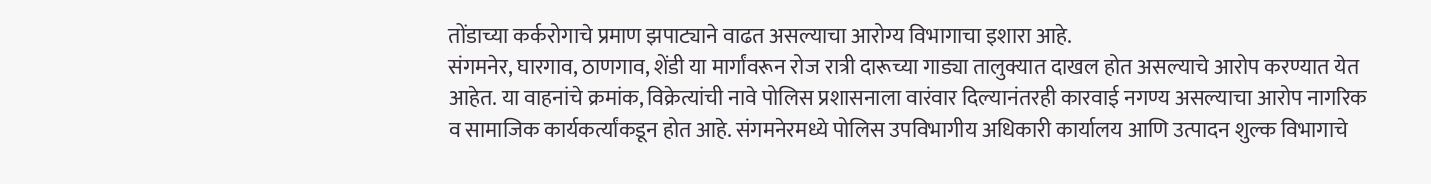तोंडाच्या कर्करोगाचे प्रमाण झपाट्याने वाढत असल्याचा आरोग्य विभागाचा इशारा आहे.
संगमनेर, घारगाव, ठाणगाव, शेंडी या मार्गांवरून रोज रात्री दारूच्या गाड्या तालुक्यात दाखल होत असल्याचे आरोप करण्यात येत आहेत. या वाहनांचे क्रमांक, विक्रेत्यांची नावे पोलिस प्रशासनाला वारंवार दिल्यानंतरही कारवाई नगण्य असल्याचा आरोप नागरिक व सामाजिक कार्यकर्त्यांकडून होत आहे. संगमनेरमध्ये पोलिस उपविभागीय अधिकारी कार्यालय आणि उत्पादन शुल्क विभागाचे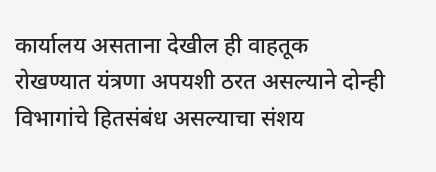कार्यालय असताना देखील ही वाहतूक रोखण्यात यंत्रणा अपयशी ठरत असल्याने दोन्ही विभागांचे हितसंबंध असल्याचा संशय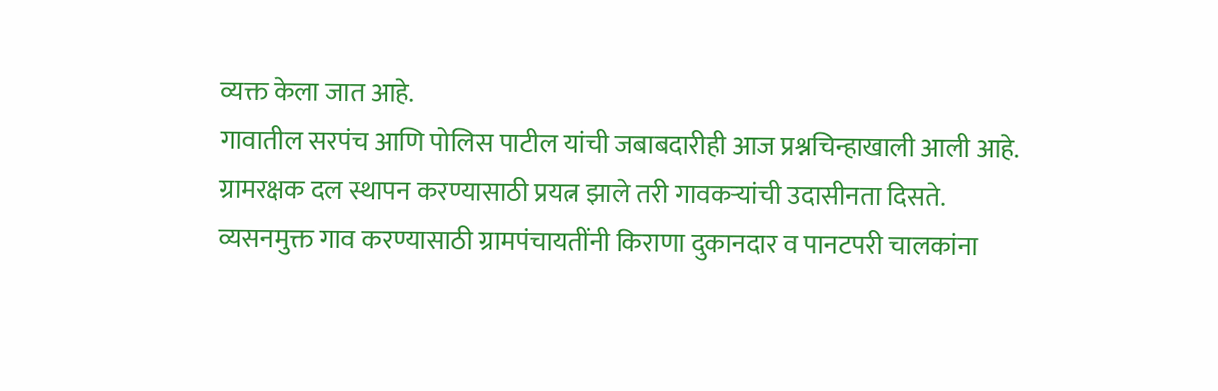व्यक्त केला जात आहे.
गावातील सरपंच आणि पोलिस पाटील यांची जबाबदारीही आज प्रश्नचिन्हाखाली आली आहे. ग्रामरक्षक दल स्थापन करण्यासाठी प्रयत्न झाले तरी गावकऱ्यांची उदासीनता दिसते. व्यसनमुक्त गाव करण्यासाठी ग्रामपंचायतींनी किराणा दुकानदार व पानटपरी चालकांना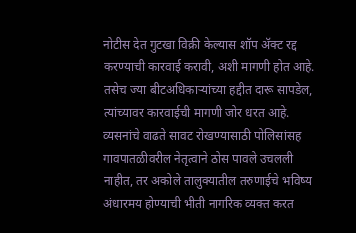नोटीस देत गुटखा विक्री केल्यास शॉप ॲक्ट रद्द करण्याची कारवाई करावी, अशी मागणी होत आहे. तसेच ज्या बीटअधिकाऱ्यांच्या हद्दीत दारू सापडेल, त्यांच्यावर कारवाईची मागणी जोर धरत आहे.
व्यसनांचे वाढते सावट रोखण्यासाठी पोलिसांसह गावपातळीवरील नेतृत्वाने ठोस पावले उचलली नाहीत, तर अकोले तालुक्यातील तरुणाईचे भविष्य अंधारमय होण्याची भीती नागरिक व्यक्त करत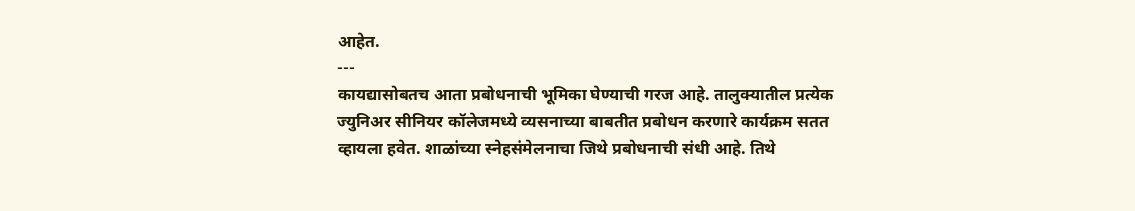आहेत.
---
कायद्यासोबतच आता प्रबोधनाची भूमिका घेण्याची गरज आहे. तालुक्यातील प्रत्येक ज्युनिअर सीनियर कॉलेजमध्ये व्यसनाच्या बाबतीत प्रबोधन करणारे कार्यक्रम सतत व्हायला हवेत. शाळांच्या स्नेहसंमेलनाचा जिथे प्रबोधनाची संधी आहे. तिथे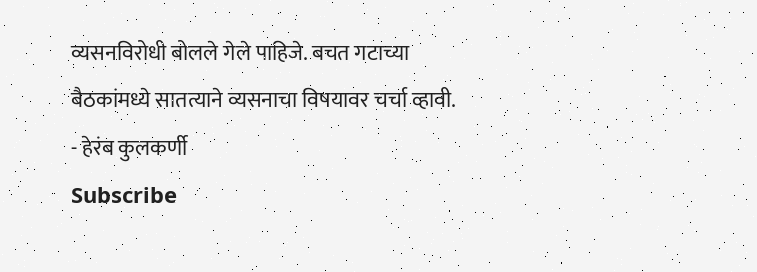व्यसनविरोधी बोलले गेले पाहिजे. बचत गटाच्या बैठकांमध्ये सातत्याने व्यसनाचा विषयावर चर्चा व्हावी.
- हेरंब कुलकर्णी
Subscribe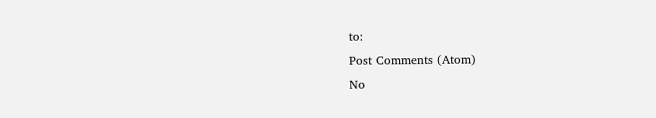to:
Post Comments (Atom)
No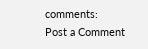comments:
Post a Comment